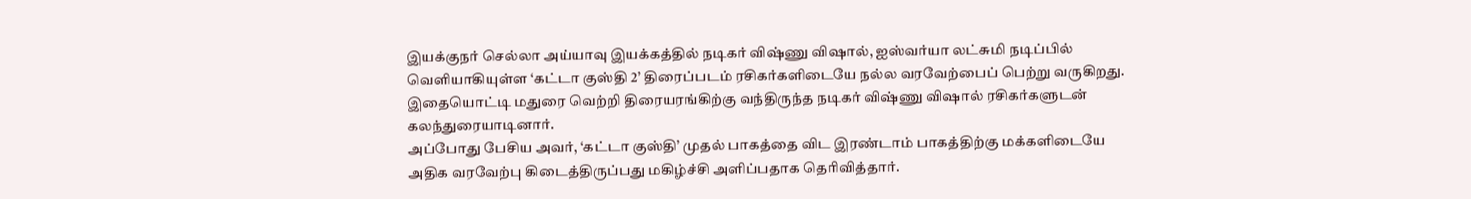இயக்குநர் செல்லா அய்யாவு இயக்கத்தில் நடிகர் விஷ்ணு விஷால், ஐஸ்வர்யா லட்சுமி நடிப்பில் வெளியாகியுள்ள ‘கட்டா குஸ்தி 2’ திரைப்படம் ரசிகர்களிடையே நல்ல வரவேற்பைப் பெற்று வருகிறது. இதையொட்டி மதுரை வெற்றி திரையரங்கிற்கு வந்திருந்த நடிகர் விஷ்ணு விஷால் ரசிகர்களுடன் கலந்துரையாடினார்.
அப்போது பேசிய அவர், ‘கட்டா குஸ்தி’ முதல் பாகத்தை விட இரண்டாம் பாகத்திற்கு மக்களிடையே அதிக வரவேற்பு கிடைத்திருப்பது மகிழ்ச்சி அளிப்பதாக தெரிவித்தார்.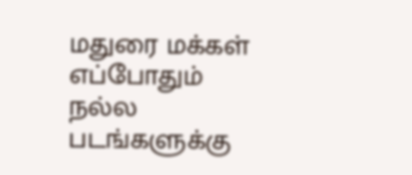மதுரை மக்கள் எப்போதும் நல்ல படங்களுக்கு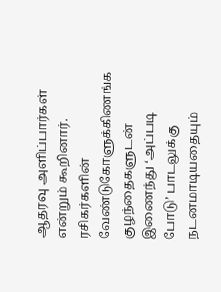ஆதரவு அளிப்பார்கள் என்றும் கூறினார். ரசிகர்களின் வேண்டுகோளுக்கிணங்க குழந்தைகளுடன் இணைந்து ‘அப்படி போடு’ பாடலுக்கு நடனமாடியதையும்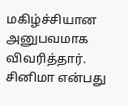மகிழ்ச்சியான அனுபவமாக விவரித்தார்.
சினிமா என்பது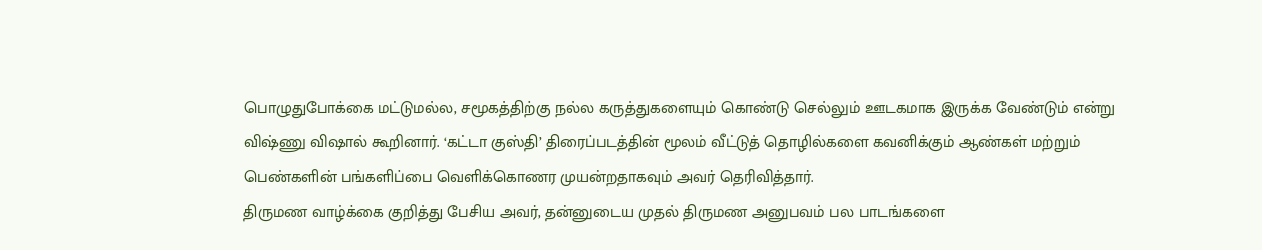பொழுதுபோக்கை மட்டுமல்ல, சமூகத்திற்கு நல்ல கருத்துகளையும் கொண்டு செல்லும் ஊடகமாக இருக்க வேண்டும் என்று விஷ்ணு விஷால் கூறினார். ‘கட்டா குஸ்தி’ திரைப்படத்தின் மூலம் வீட்டுத் தொழில்களை கவனிக்கும் ஆண்கள் மற்றும் பெண்களின் பங்களிப்பை வெளிக்கொணர முயன்றதாகவும் அவர் தெரிவித்தார்.
திருமண வாழ்க்கை குறித்து பேசிய அவர், தன்னுடைய முதல் திருமண அனுபவம் பல பாடங்களை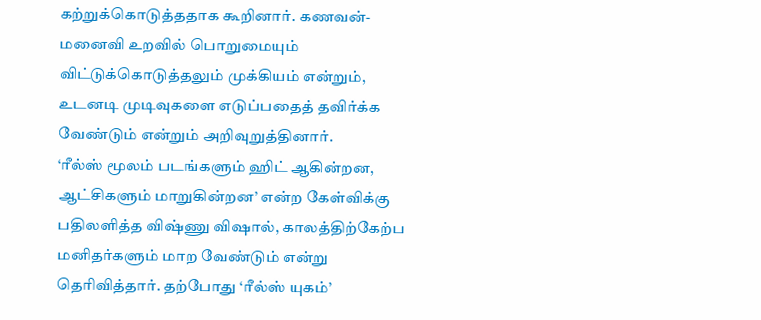கற்றுக்கொடுத்ததாக கூறினார். கணவன்-மனைவி உறவில் பொறுமையும் விட்டுக்கொடுத்தலும் முக்கியம் என்றும், உடனடி முடிவுகளை எடுப்பதைத் தவிர்க்க வேண்டும் என்றும் அறிவுறுத்தினார்.
‘ரீல்ஸ் மூலம் படங்களும் ஹிட் ஆகின்றன, ஆட்சிகளும் மாறுகின்றன’ என்ற கேள்விக்கு பதிலளித்த விஷ்ணு விஷால், காலத்திற்கேற்ப மனிதர்களும் மாற வேண்டும் என்று தெரிவித்தார். தற்போது ‘ரீல்ஸ் யுகம்’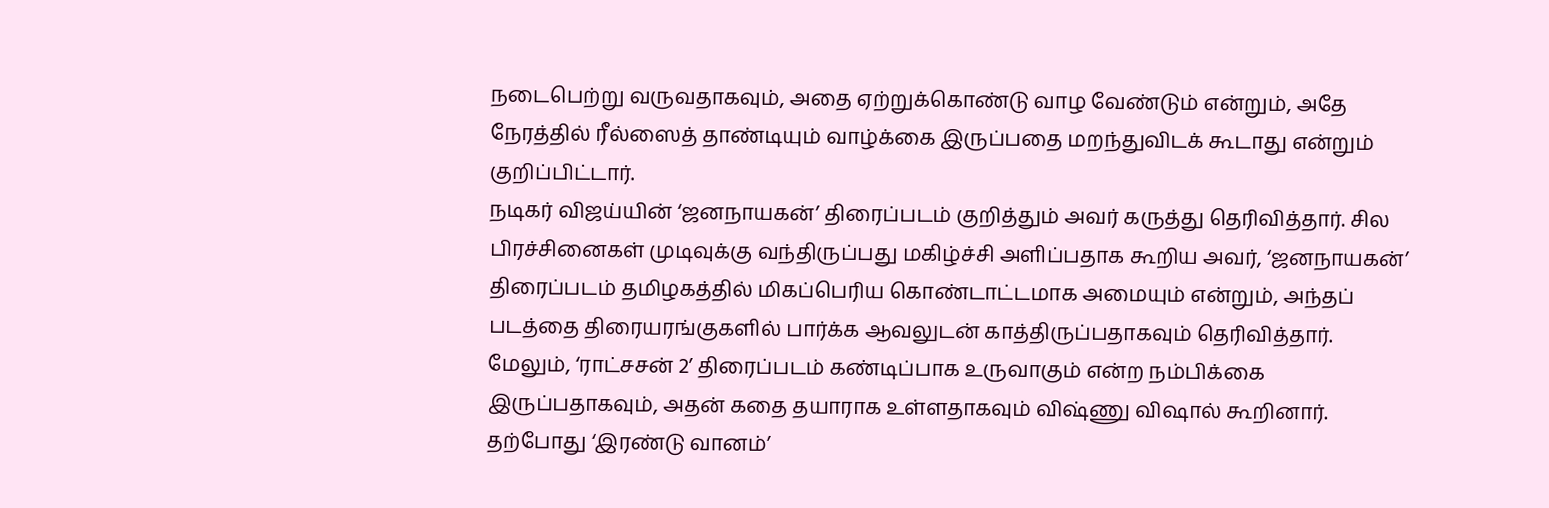நடைபெற்று வருவதாகவும், அதை ஏற்றுக்கொண்டு வாழ வேண்டும் என்றும், அதே நேரத்தில் ரீல்ஸைத் தாண்டியும் வாழ்க்கை இருப்பதை மறந்துவிடக் கூடாது என்றும் குறிப்பிட்டார்.
நடிகர் விஜய்யின் ‘ஜனநாயகன்’ திரைப்படம் குறித்தும் அவர் கருத்து தெரிவித்தார். சில பிரச்சினைகள் முடிவுக்கு வந்திருப்பது மகிழ்ச்சி அளிப்பதாக கூறிய அவர், ‘ஜனநாயகன்’ திரைப்படம் தமிழகத்தில் மிகப்பெரிய கொண்டாட்டமாக அமையும் என்றும், அந்தப் படத்தை திரையரங்குகளில் பார்க்க ஆவலுடன் காத்திருப்பதாகவும் தெரிவித்தார்.
மேலும், ‘ராட்சசன் 2’ திரைப்படம் கண்டிப்பாக உருவாகும் என்ற நம்பிக்கை இருப்பதாகவும், அதன் கதை தயாராக உள்ளதாகவும் விஷ்ணு விஷால் கூறினார். தற்போது ‘இரண்டு வானம்’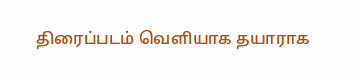திரைப்படம் வெளியாக தயாராக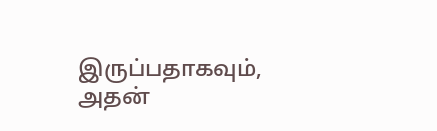இருப்பதாகவும், அதன்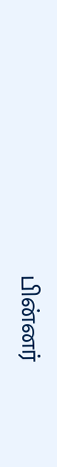பின்னர்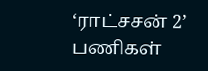‘ராட்சசன் 2’ பணிகள்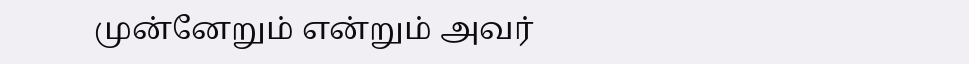முன்னேறும் என்றும் அவர்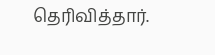தெரிவித்தார்.